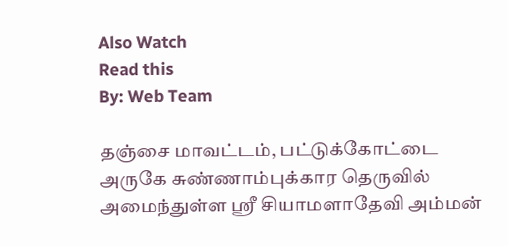Also Watch
Read this
By: Web Team

தஞ்சை மாவட்டம், பட்டுக்கோட்டை அருகே சுண்ணாம்புக்கார தெருவில் அமைந்துள்ள ஸ்ரீ சியாமளாதேவி அம்மன்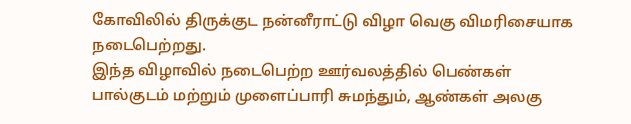கோவிலில் திருக்குட நன்னீராட்டு விழா வெகு விமரிசையாக நடைபெற்றது.
இந்த விழாவில் நடைபெற்ற ஊர்வலத்தில் பெண்கள் பால்குடம் மற்றும் முளைப்பாரி சுமந்தும், ஆண்கள் அலகு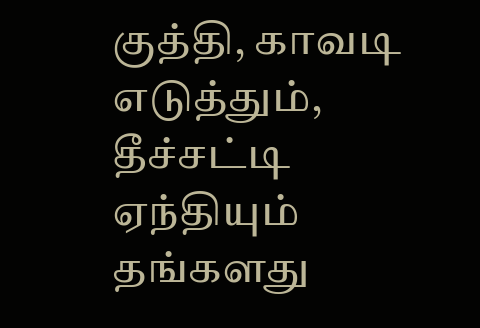குத்தி, காவடி எடுத்தும், தீச்சட்டி ஏந்தியும் தங்களது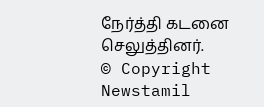நேர்த்தி கடனை செலுத்தினர்.
© Copyright Newstamil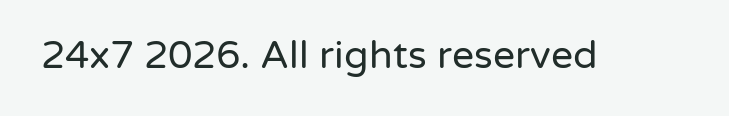24x7 2026. All rights reserved